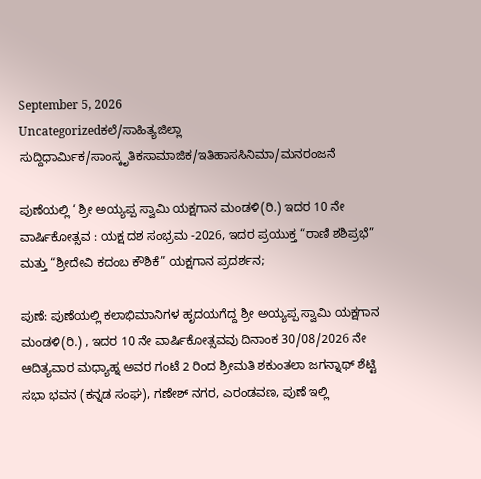September 5, 2026
Uncategorizedಕಲೆ/ಸಾಹಿತ್ಯಜಿಲ್ಲಾ ಸುದ್ದಿಧಾರ್ಮಿಕ/ಸಾಂಸ್ಕೃತಿಕಸಾಮಾಜಿಕ/ಇತಿಹಾಸಸಿನಿಮಾ/ಮನರಂಜನೆ

ಪುಣೆಯಲ್ಲಿ ‘ ಶ್ರೀ ಅಯ್ಯಪ್ಪ ಸ್ವಾಮಿ ಯಕ್ಷಗಾನ ಮಂಡಳಿ(ರಿ.) ಇದರ 10 ನೇ ವಾರ್ಷಿಕೋತ್ಸವ : ಯಕ್ಷ ದಶ ಸಂಭ್ರಮ -2026, ಇದರ ಪ್ರಯುಕ್ತ “ರಾಣಿ ಶಶಿಪ್ರಭೆ” ಮತ್ತು “ಶ್ರೀದೇವಿ ಕದಂಬ ಕೌಶಿಕೆ” ಯಕ್ಷಗಾನ ಪ್ರದರ್ಶನ;

ಪುಣೆ: ಪುಣೆಯಲ್ಲಿ ಕಲಾಭಿಮಾನಿಗಳ ಹೃದಯಗೆದ್ದ ಶ್ರೀ ಅಯ್ಯಪ್ಪ ಸ್ವಾಮಿ ಯಕ್ಷಗಾನ ಮಂಡಳಿ(ರಿ.) , ಇದರ 10 ನೇ ವಾರ್ಷಿಕೋತ್ಸವವು ದಿನಾಂಕ 30/08/2026 ನೇ ಆದಿತ್ಯವಾರ ಮಧ್ಯಾಹ್ನ ಅವರ ಗಂಟೆ 2 ರಿಂದ ಶ್ರೀಮತಿ ಶಕುಂತಲಾ ಜಗನ್ನಾಥ್ ಶೆಟ್ಟಿ ಸಭಾ ಭವನ (ಕನ್ನಡ ಸಂಘ), ಗಣೇಶ್ ನಗರ, ಎರಂಡವಣ, ಪುಣೆ ಇಲ್ಲಿ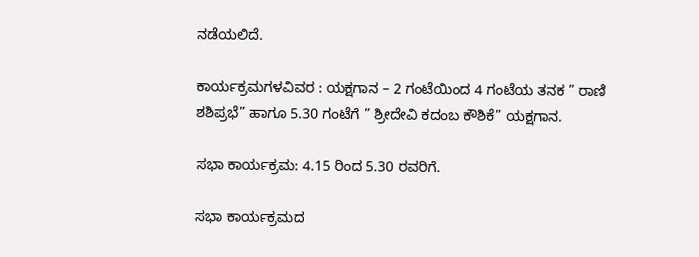ನಡೆಯಲಿದೆ.

ಕಾರ್ಯಕ್ರಮಗಳವಿವರ : ಯಕ್ಷಗಾನ – 2 ಗಂಟೆಯಿಂದ 4 ಗಂಟೆಯ ತನಕ ” ರಾಣಿ ಶಶಿಪ್ರಭೆ” ಹಾಗೂ 5.30 ಗಂಟೆಗೆ ” ಶ್ರೀದೇವಿ ಕದಂಬ ಕೌಶಿಕೆ” ಯಕ್ಷಗಾನ.

ಸಭಾ ಕಾರ್ಯಕ್ರಮ: 4.15 ರಿಂದ 5.30 ರವರಿಗೆ.

ಸಭಾ ಕಾರ್ಯಕ್ರಮದ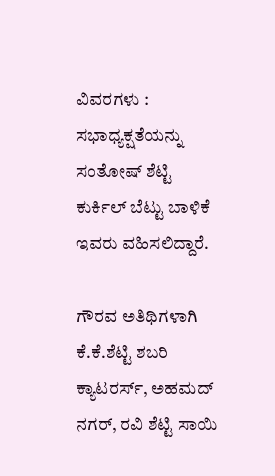ವಿವರಗಳು : ಸಭಾಧ್ಯಕ್ಷತೆಯನ್ನು ಸಂತೋಷ್ ಶೆಟ್ಟಿ ಕುರ್ಕಿಲ್ ಬೆಟ್ಟು ಬಾಳಿಕೆ ಇವರು ವಹಿಸಲಿದ್ದಾರೆ.

ಗೌರವ ಅತಿಥಿಗಳಾಗಿ ಕೆ.ಕೆ.ಶೆಟ್ಟಿ ಶಬರಿ ಕ್ಯಾಟರರ್ಸ್, ಅಹಮದ್ ನಗರ್, ರವಿ ಶೆಟ್ಟಿ ಸಾಯಿ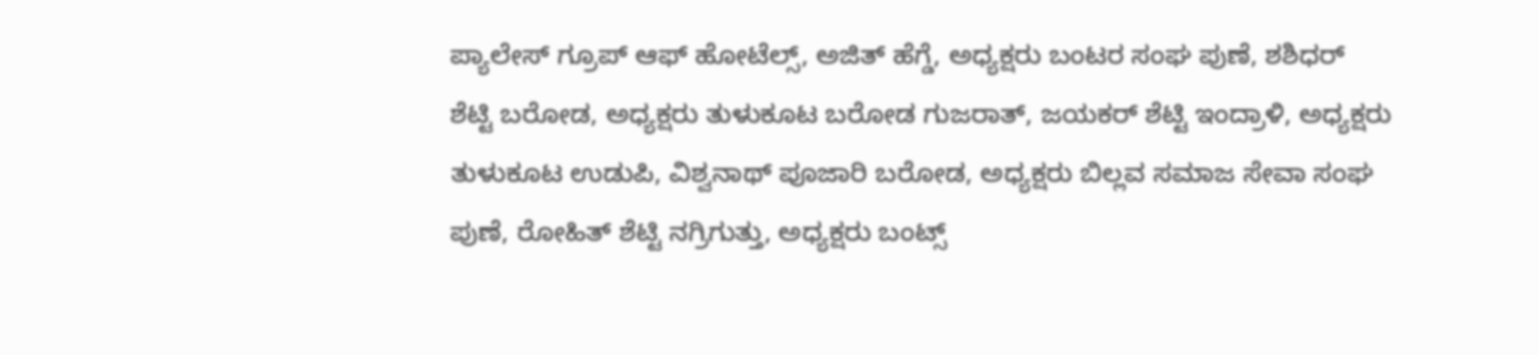ಪ್ಯಾಲೇಸ್ ಗ್ರೂಪ್ ಆಫ್ ಹೋಟೆಲ್ಸ್, ಅಜಿತ್ ಹೆಗ್ಡೆ, ಅಧ್ಯಕ್ಷರು ಬಂಟರ ಸಂಘ ಪುಣೆ, ಶಶಿಧರ್ ಶೆಟ್ಟಿ ಬರೋಡ, ಅಧ್ಯಕ್ಷರು ತುಳುಕೂಟ ಬರೋಡ ಗುಜರಾತ್, ಜಯಕರ್ ಶೆಟ್ಟಿ ಇಂದ್ರಾಳಿ, ಅಧ್ಯಕ್ಷರು ತುಳುಕೂಟ ಉಡುಪಿ, ವಿಶ್ವನಾಥ್ ಪೂಜಾರಿ ಬರೋಡ, ಅಧ್ಯಕ್ಷರು ಬಿಲ್ಲವ ಸಮಾಜ ಸೇವಾ ಸಂಘ ಪುಣೆ, ರೋಹಿತ್ ಶೆಟ್ಟಿ ನಗ್ರಿಗುತ್ತು, ಅಧ್ಯಕ್ಷರು ಬಂಟ್ಸ್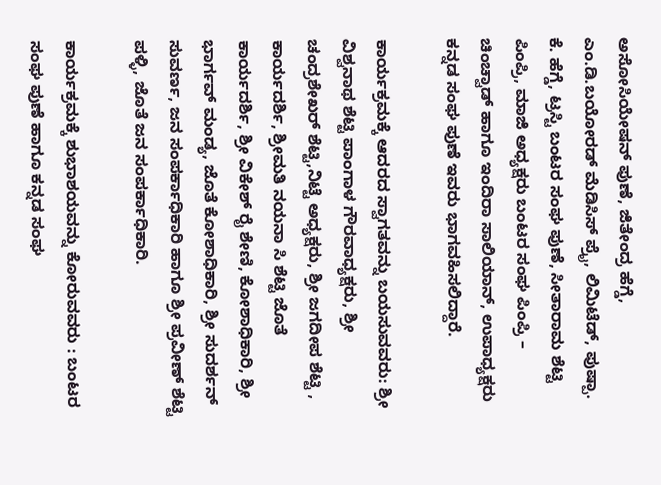ಅಸೋಸಿಯೇಷನ್ ಪುಣೆ, ಜಿತೇಂದ್ರ ಹೆಗ್ಡೆ, ಎಂ.ಡಿ.ಬಯೋರಡ್ ಮೆಡಿಸಿಸ್ ಪ್ರೈ, ಲಿಮಿಟೆಡ್, ಪುಷ್ಪಾ. ಕೆ. ಹೆಗ್ಡೆ, ಟ್ರಸ್ಟಿ ಬಂಟರ ಸಂಘ ಪುಣೆ, ಸೀತಾರಾಮ ಶೆಟ್ಟಿ ಪಿಂಪ್ರಿ, ಮಾಜಿ ಅಧ್ಯಕ್ಷರು ಬಂಟರ ಸಂಘ ಪಿಂಪ್ರಿ – ಚಿಂಚ್ವಾಡ್ ಹಾಗೂ ಇಂದಿರಾ ಸಾಲಿಯಾನ್, ಉಪಾಧ್ಯಕ್ಷರು ಕನ್ನಡ ಸಂಘ ಪುಣೆ ಇವರು ಭಾಗವಹಿಸಲಿದ್ದಾರೆ.

ಕಾರ್ಯಕ್ರಮಕ್ಕೆ ಆದರದ ಸ್ವಾಗತವನ್ನು ಬಯಸುವವರು: ಶ್ರೀ ವಿಶ್ವನಾಥ ಶೆಟ್ಟಿ ಪಾಂಗಾಳ ಗೌರವಾಧ್ಯಕ್ಷರು, ಶ್ರೀ ಚಂದ್ರಶೇಖರ್ ಶೆಟ್ಟಿ,ನಿಟ್ಟೆ ಅಧ್ಯಕ್ಷರು, ಶ್ರೀ ಜಗದೀಪ ಶೆಟ್ಟಿ , ಕಾರ್ಯದರ್ಶಿ, ಶ್ರೀಮತಿ ನಯನಾ ಸಿ ಶೆಟ್ಟಿ ಜೊತೆ ಕಾರ್ಯದರ್ಶಿ, ಶ್ರೀ ವಿಕೇಶ್ ರೈ ಶೇಣಿ, ಕೋಶಾಧಿಕಾರಿ, ಶ್ರೀ ಭಾರ್ಗವ್ ಮಂಡ್ಯ, ಜೊತೆ ಕೋಶಾಧಿಕಾರಿ, ಶ್ರೀ ಸುದರ್ಶನ್ ಸುವರ್ಣ, ಜನ ಸಂಪರ್ಕಾಧಿಕಾರಿ ಹಾಗೂ ಶ್ರೀ ಪ್ರವೀಣ್ ಶೆಟ್ಟಿ ಪಳ್ಳಿ, ಜೊತೆ ಜನ ಸಂಪರ್ಕಾಧಿಕಾರಿ.

ಕಾರ್ಯಕ್ರಮಕ್ಕೆ ಶುಭಾಶಯವನ್ನು ಕೋರುವವರು : ಬಂಟರ ಸಂಘ ಪುಣೆ ಹಾಗೂ ಕನ್ನಡ ಸಂಘ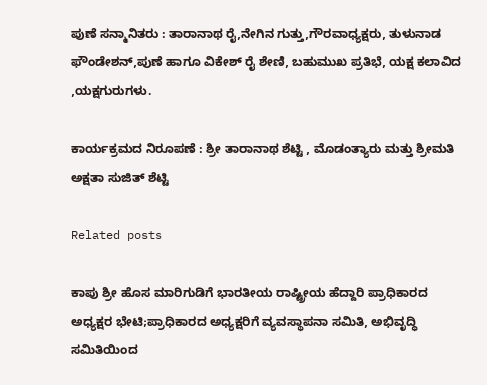ಪುಣೆ ಸನ್ಮಾನಿತರು : ತಾರಾನಾಥ ರೈ,ನೇಗಿನ ಗುತ್ತು,ಗೌರವಾಧ್ಯಕ್ಷರು, ತುಳುನಾಡ ಫೌಂಡೇಶನ್,ಪುಣೆ ಹಾಗೂ ವಿಕೇಶ್ ರೈ ಶೇಣಿ, ಬಹುಮುಖ ಪ್ರತಿಭೆ, ಯಕ್ಷ ಕಲಾವಿದ ,ಯಕ್ಷಗುರುಗಳು.

ಕಾರ್ಯಕ್ರಮದ ನಿರೂಪಣೆ : ಶ್ರೀ ತಾರಾನಾಥ ಶೆಟ್ಟಿ , ಮೊಡಂತ್ಯಾರು ಮತ್ತು ಶ್ರೀಮತಿ ಅಕ್ಷತಾ ಸುಜಿತ್ ಶೆಟ್ಟಿ

Related posts

ಕಾಪು ಶ್ರೀ ಹೊಸ ಮಾರಿಗುಡಿಗೆ ಭಾರತೀಯ ರಾಷ್ಟ್ರೀಯ ಹೆದ್ದಾರಿ ಪ್ರಾಧಿಕಾರದ ಅಧ್ಯಕ್ಷರ ಭೇಟಿ;ಪ್ರಾಧಿಕಾರದ ಅಧ್ಯಕ್ಷರಿಗೆ ವ್ಯವಸ್ಥಾಪನಾ ಸಮಿತಿ, ಅಭಿವೃದ್ಧಿ ಸಮಿತಿಯಿಂದ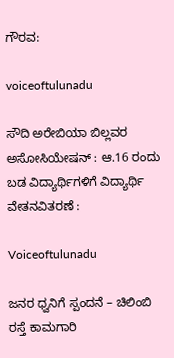ಗೌರವ:

voiceoftulunadu

ಸೌದಿ ಅರೇಬಿಯಾ ಬಿಲ್ಲವರ ಅಸೋಸಿಯೇಷನ್ : ಆ.16 ರಂದು ಬಡ ವಿದ್ಯಾರ್ಥಿಗಳಿಗೆ ವಿದ್ಯಾರ್ಥಿ ವೇತನವಿತರಣೆ :

Voiceoftulunadu

ಜನರ ಧ್ವನಿಗೆ ಸ್ಪಂದನೆ – ಚಿಲಿಂಬಿ ರಸ್ತೆ ಕಾಮಗಾರಿ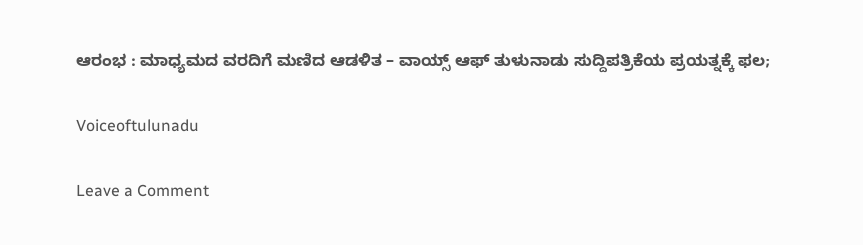ಆರಂಭ : ಮಾಧ್ಯಮದ ವರದಿಗೆ ಮಣಿದ ಆಡಳಿತ – ವಾಯ್ಸ್ ಆಫ್ ತುಳುನಾಡು ಸುದ್ದಿಪತ್ರಿಕೆಯ ಪ್ರಯತ್ನಕ್ಕೆ ಫಲ;

Voiceoftulunadu

Leave a Comment